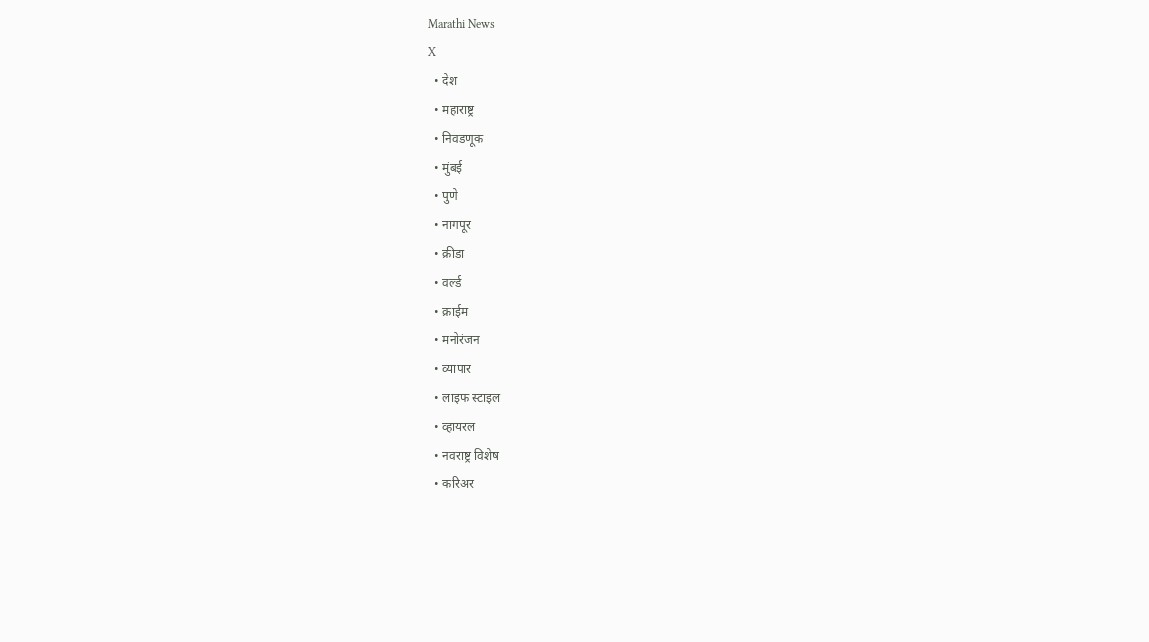Marathi News
X
  • देश
  • महाराष्ट्र
  • निवडणूक
  • मुंबई
  • पुणे
  • नागपूर
  • क्रीडा
  • वर्ल्ड
  • क्राईम
  • मनोरंजन
  • व्यापार
  • लाइफ स्टाइल
  • व्हायरल
  • नवराष्ट्र विशेष
  • करिअर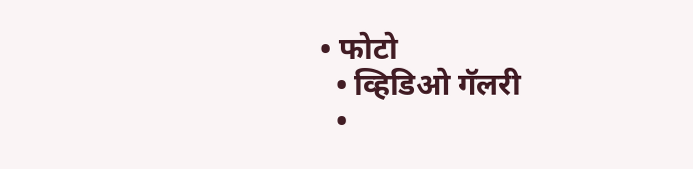• फोटो
  • व्हिडिओ गॅलरी
  •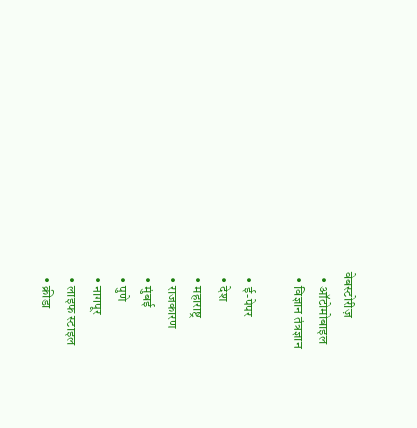वेबस्टोरीज़
  • ऑटोमोबाइल
  • विज्ञान तंत्रज्ञान

  • ई-पेपर
  • देश
  • महाराष्ट्र
  • राजकारण
  • मुंबई
  • पुणे
  • नागपूर
  • लाइफ स्टाइल
  • क्रीडा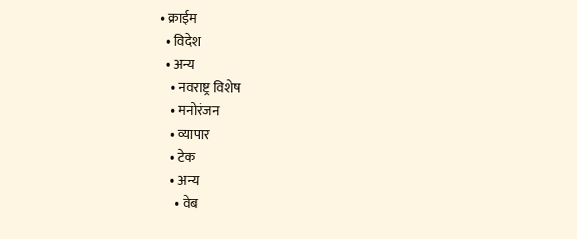• क्राईम
  • विदेश
  • अन्य
    • नवराष्ट्र विशेष
    • मनोरंजन
    • व्यापार
    • टेक
    • अन्य
      • वेब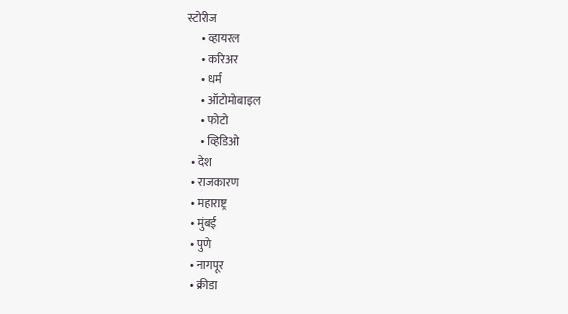स्टोरीज
      • व्हायरल
      • करिअर
      • धर्म
      • ऑटोमोबाइल
      • फोटो
      • व्हिडिओ
  • देश
  • राजकारण
  • महाराष्ट्र
  • मुंबई
  • पुणे
  • नागपूर
  • क्रीडा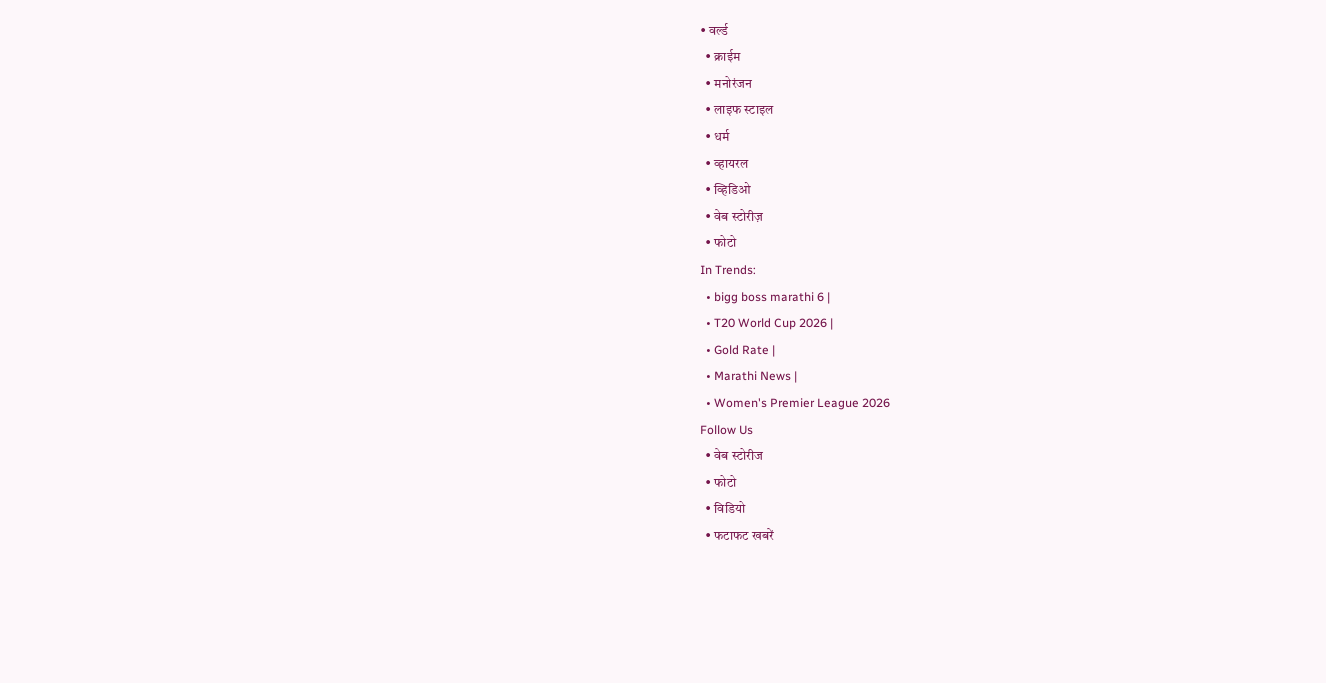• वर्ल्ड
  • क्राईम
  • मनोरंजन
  • लाइफ स्टाइल
  • धर्म
  • व्हायरल
  • व्हिडिओ
  • वेब स्टोरीज़
  • फोटो
In Trends:
  • bigg boss marathi 6 |
  • T20 World Cup 2026 |
  • Gold Rate |
  • Marathi News |
  • Women's Premier League 2026
Follow Us
  • वेब स्टोरीज
  • फोटो
  • विडियो
  • फटाफट खबरें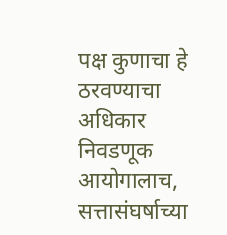पक्ष कुणाचा हे ठरवण्याचा अधिकार निवडणूक आयोगालाच, सत्तासंघर्षाच्या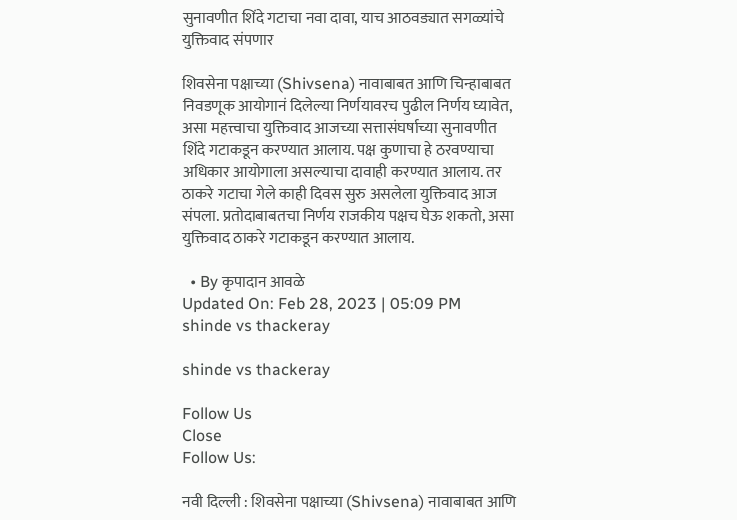सुनावणीत शिंदे गटाचा नवा दावा, याच आठवड्यात सगळ्यांचे युक्तिवाद संपणार

शिवसेना पक्षाच्या (Shivsena) नावाबाबत आणि चिन्हाबाबत निवडणूक आयोगानं दिलेल्या निर्णयावरच पुढील निर्णय घ्यावेत, असा महत्त्वाचा युक्तिवाद आजच्या सत्तासंघर्षाच्या सुनावणीत शिंदे गटाकडून करण्यात आलाय. पक्ष कुणाचा हे ठरवण्याचा अधिकार आयोगाला असल्याचा दावाही करण्यात आलाय. तर ठाकरे गटाचा गेले काही दिवस सुरु असलेला युक्तिवाद आज संपला. प्रतोदाबाबतचा निर्णय राजकीय पक्षच घेऊ शकतो, असा युक्तिवाद ठाकरे गटाकडून करण्यात आलाय.

  • By कृपादान आवळे
Updated On: Feb 28, 2023 | 05:09 PM
shinde vs thackeray

shinde vs thackeray

Follow Us
Close
Follow Us:

नवी दिल्ली : शिवसेना पक्षाच्या (Shivsena) नावाबाबत आणि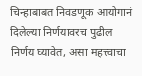चिन्हाबाबत निवडणूक आयोगानं दिलेल्या निर्णयावरच पुढील निर्णय घ्यावेत, असा महत्त्वाचा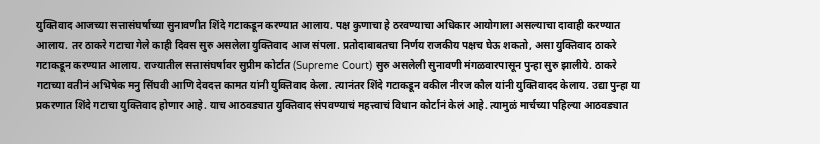युक्तिवाद आजच्या सत्तासंघर्षाच्या सुनावणीत शिंदे गटाकडून करण्यात आलाय. पक्ष कुणाचा हे ठरवण्याचा अधिकार आयोगाला असल्याचा दावाही करण्यात आलाय. तर ठाकरे गटाचा गेले काही दिवस सुरु असलेला युक्तिवाद आज संपला. प्रतोदाबाबतचा निर्णय राजकीय पक्षच घेऊ शकतो, असा युक्तिवाद ठाकरे गटाकडून करण्यात आलाय. राज्यातील सत्तासंघर्षावर सुप्रीम कोर्टात (Supreme Court) सुरु असलेली सुनावणी मंगळवारपासून पुन्हा सुरु झालीये. ठाकरे गटाच्या वतीनं अभिषेक मनु सिंघवी आणि देवदत्त कामत यांनी युक्तिवाद केला. त्यानंतर शिंदे गटाकडून वकील नीरज कौल यांनी युक्तिवादद केलाय. उद्या पुन्हा या प्रकरणात शिंदे गटाचा युक्तिवाद होणार आहे. याच आठवड्यात युक्तिवाद संपवण्याचं महत्त्वाचं विधान कोर्टानं केलं आहे. त्यामुळं मार्चच्या पहिल्या आठवड्यात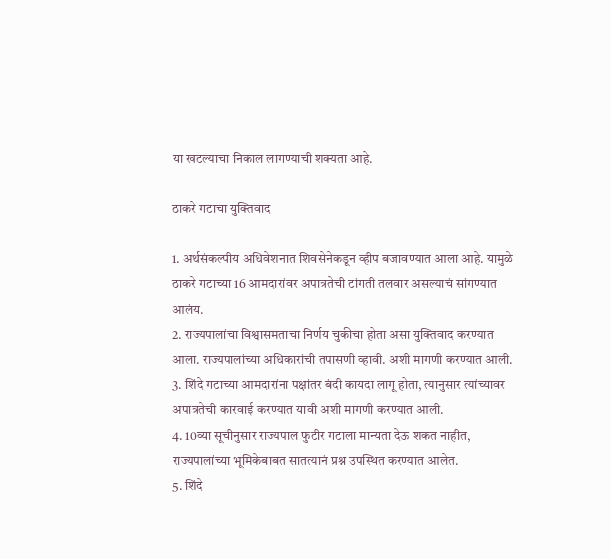या खटल्याचा निकाल लागण्याची शक्यता आहे.

ठाकरे गटाचा युक्तिवाद

1. अर्थसंकल्पीय अधिवेशनात शिवसेनेकडून व्हीप बजावण्यात आला आहे. यामुळे ठाकरे गटाच्या 16 आमदारांवर अपात्रतेची टांगती तलवार असल्याचं सांगण्यात आलंय.
2. राज्यपालांचा विश्वासमताचा निर्णय चुकीचा होता असा युक्तिवाद करण्यात आला. राज्यपालांच्या अधिकारांची तपासणी व्हावी. अशी मागणी करण्यात आली.
3. शिंदे गटाच्या आमदारांना पक्षांतर बंदी कायदा लागू होता, त्यानुसार त्यांच्यावर अपात्रतेची कारवाई करण्यात यावी अशी मागणी करण्यात आली.
4. 10व्या सूचीनुसार राज्यपाल फुटीर गटाला मान्यता देऊ शकत नाहीत, राज्यपालांच्या भूमिकेबाबत सातत्यानं प्रश्न उपस्थित करण्यात आलेत.
5. शिंदे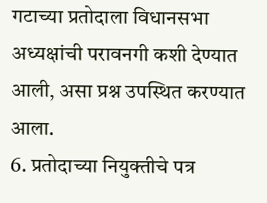गटाच्या प्रतोदाला विधानसभा अध्यक्षांची परावनगी कशी देण्यात आली, असा प्रश्न उपस्थित करण्यात आला.
6. प्रतोदाच्या नियुक्तीचे पत्र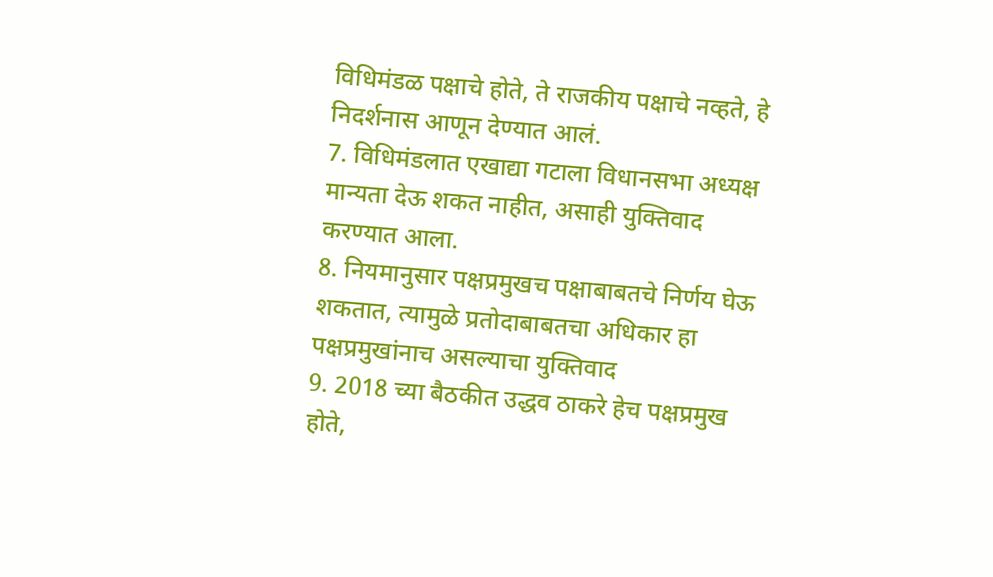विधिमंडळ पक्षाचे होते, ते राजकीय पक्षाचे नव्हते, हे निदर्शनास आणून देण्यात आलं.
7. विधिमंडलात एखाद्या गटाला विधानसभा अध्यक्ष मान्यता देऊ शकत नाहीत, असाही युक्तिवाद करण्यात आला.
8. नियमानुसार पक्षप्रमुखच पक्षाबाबतचे निर्णय घेऊ शकतात, त्यामुळे प्रतोदाबाबतचा अधिकार हा पक्षप्रमुखांनाच असल्याचा युक्तिवाद
9. 2018 च्या बैठकीत उद्धव ठाकरे हेच पक्षप्रमुख होते,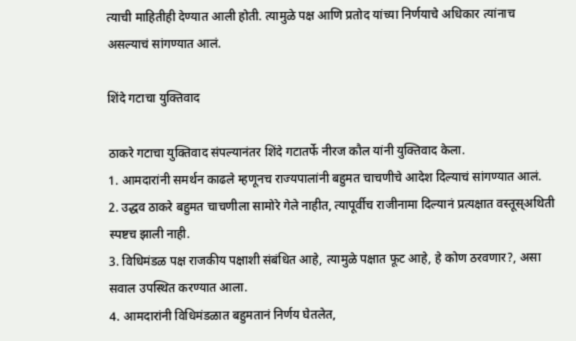त्याची माहितीही देण्यात आली होती. त्यामुळे पक्ष आणि प्रतोद यांच्या निर्णयाचे अधिकार त्यांनाच असल्याचं सांगण्यात आलं.

शिंदे गटाचा युक्तिवाद

ठाकरे गटाचा युक्तिवाद संपल्यानंतर शिंदे गटातर्फे नीरज कौल यांनी युक्तिवाद केला.
1. आमदारांनी समर्थन काढले म्हणूनच राज्यपालांनी बहुमत चाचणीचे आदेश दिल्याचं सांगण्यात आलं.
2. उद्धव ठाकरे बहुमत चाचणीला सामोरे गेले नाहीत, त्यापूर्वीच राजीनामा दिल्यानं प्रत्यक्षात वस्तूस्अथिती स्पष्टच झाली नाही.
3. विधिमंडळ पक्ष राजकीय पक्षाशी संबंधित आहे, त्यामुळे पक्षात फूट आहे, हे कोण ठरवणार?, असा सवाल उपस्थित करण्यात आला.
4. आमदारांनी विधिमंडळात बहुमतानं निर्णय घेतलेत,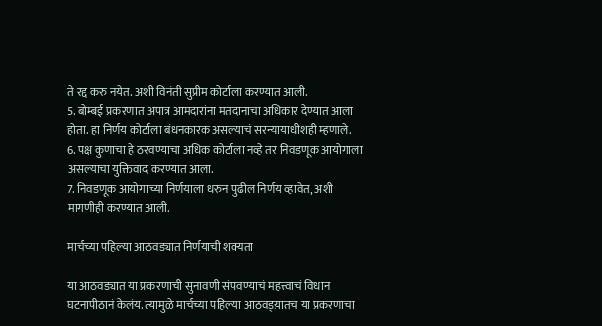ते रद्द करु नयेत. अशी विनंती सुप्रीम कोर्टाला करण्यात आली.
5. बोम्बई प्रकरणात अपात्र आमदारांना मतदानाचा अधिकार देण्यात आला होता. हा निर्णय कोर्टाला बंधनकारक असल्याचं सरन्यायाधीशही म्हणाले.
6. पक्ष कुणाचा हे ठरवण्याचा अधिक कोर्टाला नव्हे तर निवडणूक आयोगाला असल्याचा युक्तिवाद करण्यात आला.
7. निवडणूक आयोगाच्या निर्णयाला धरुन पुढील निर्णय व्हावेत, अशी मागणीही करण्यात आली.

मार्चच्या पहिल्या आठवड्यात निर्णयाची शक्यता

या आठवड्यात या प्रकरणाची सुनावणी संपवण्याचं महत्त्वाचं विधान घटनापीठानं केलंय. त्यामुळे मार्चच्या पहिल्या आठवड्य़ातच या प्रकरणाचा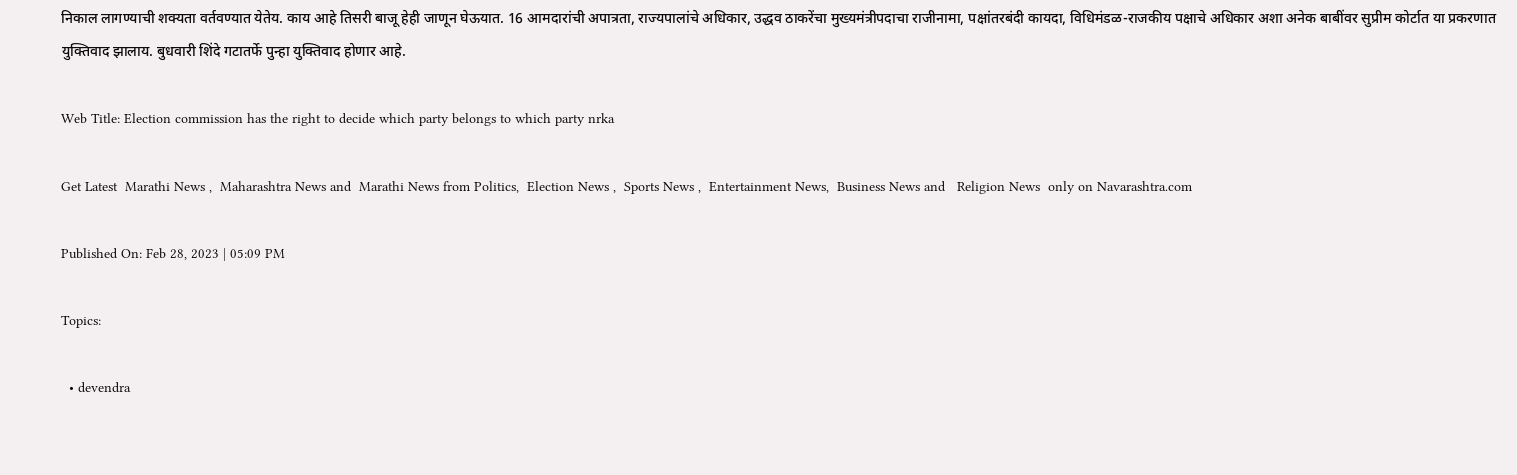निकाल लागण्याची शक्यता वर्तवण्यात येतेय. काय आहे तिसरी बाजू हेही जाणून घेऊयात. 16 आमदारांची अपात्रता, राज्यपालांचे अधिकार, उद्धव ठाकरेंचा मुख्यमंत्रीपदाचा राजीनामा, पक्षांतरबंदी कायदा, विधिमंडळ-राजकीय पक्षाचे अधिकार अशा अनेक बाबींवर सुप्रीम कोर्टात या प्रकरणात युक्तिवाद झालाय. बुधवारी शिंदे गटातर्फे पुन्हा युक्तिवाद होणार आहे.

Web Title: Election commission has the right to decide which party belongs to which party nrka

Get Latest  Marathi News ,  Maharashtra News and  Marathi News from Politics,  Election News ,  Sports News ,  Entertainment News,  Business News and   Religion News  only on Navarashtra.com

Published On: Feb 28, 2023 | 05:09 PM

Topics:

  • devendra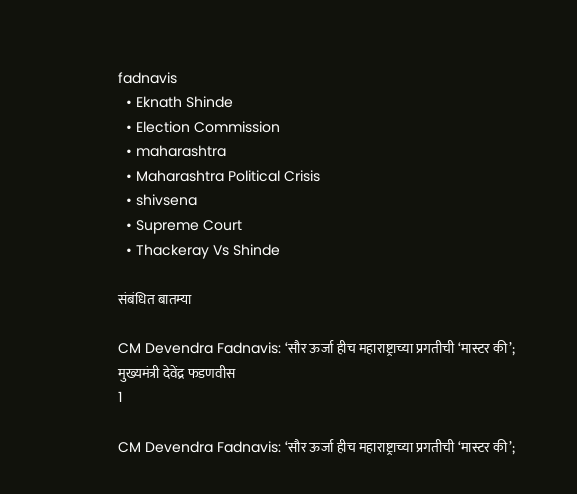fadnavis
  • Eknath Shinde
  • Election Commission
  • maharashtra
  • Maharashtra Political Crisis
  • shivsena
  • Supreme Court
  • Thackeray Vs Shinde

संबंधित बातम्या

CM Devendra Fadnavis: ‘सौर ऊर्जा हीच महाराष्ट्राच्या प्रगतीची ‘मास्टर की’;  मुख्यमंत्री देवेंद्र फडणवीस
1

CM Devendra Fadnavis: ‘सौर ऊर्जा हीच महाराष्ट्राच्या प्रगतीची ‘मास्टर की’;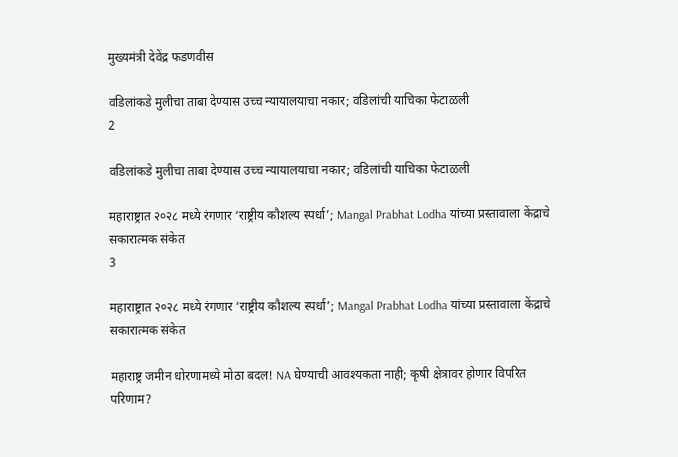मुख्यमंत्री देवेंद्र फडणवीस

वडिलांकडे मुलीचा ताबा देण्यास उच्च न्यायालयाचा नकार; वडिलांची याचिका फेटाळली
2

वडिलांकडे मुलीचा ताबा देण्यास उच्च न्यायालयाचा नकार; वडिलांची याचिका फेटाळली

महाराष्ट्रात २०२८ मध्ये रंगणार ‘राष्ट्रीय कौशल्य स्पर्धा’; Mangal Prabhat Lodha यांच्या प्रस्तावाला केंद्राचे सकारात्मक संकेत
3

महाराष्ट्रात २०२८ मध्ये रंगणार ‘राष्ट्रीय कौशल्य स्पर्धा’; Mangal Prabhat Lodha यांच्या प्रस्तावाला केंद्राचे सकारात्मक संकेत

महाराष्ट्र जमीन धोरणामध्ये मोठा बदल! NA घेण्याची आवश्यकता नाही; कृषी क्षेत्रावर होणार विपरित परिणाम?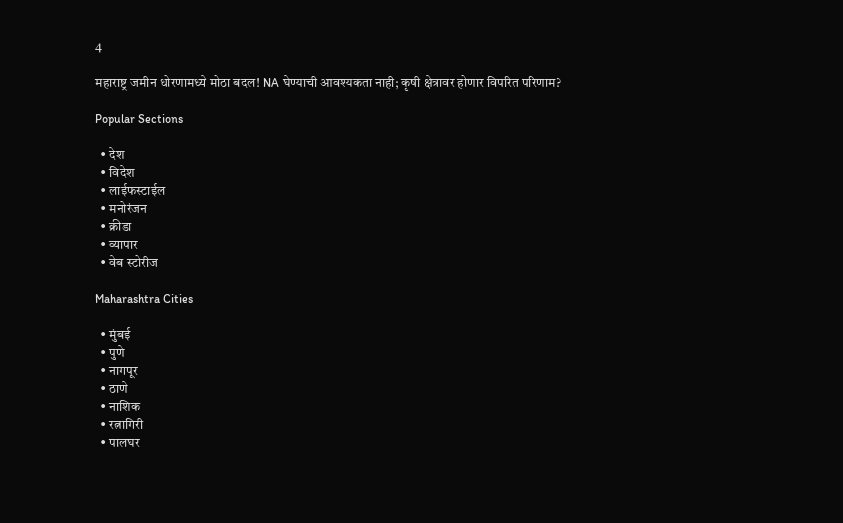4

महाराष्ट्र जमीन धोरणामध्ये मोठा बदल! NA घेण्याची आवश्यकता नाही; कृषी क्षेत्रावर होणार विपरित परिणाम?

Popular Sections

  • देश
  • विदेश
  • लाईफस्टाईल
  • मनोरंजन
  • क्रीडा
  • व्यापार
  • वेब स्टोरीज

Maharashtra Cities

  • मुंबई
  • पुणे
  • नागपूर
  • ठाणे
  • नाशिक
  • रत्नागिरी
  • पालघर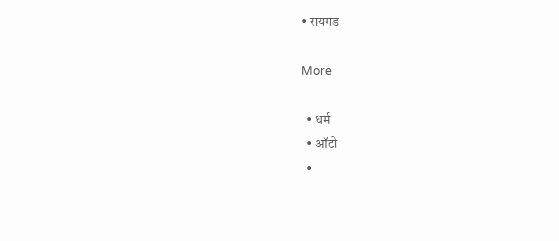• रायगड

More

  • धर्म
  • ऑटो
  •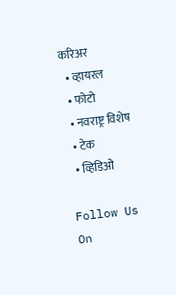करिअर
  • व्हायरल
  • फोटो
  • नवराष्ट्र विशेष
  • टेक
  • व्हिडिओ

Follow Us On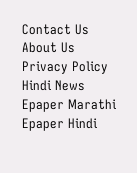Contact Us About Us Privacy Policy
Hindi News Epaper Marathi Epaper Hindi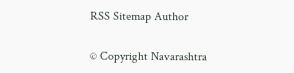RSS Sitemap Author

© Copyright Navarashtra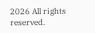2026 All rights reserved.